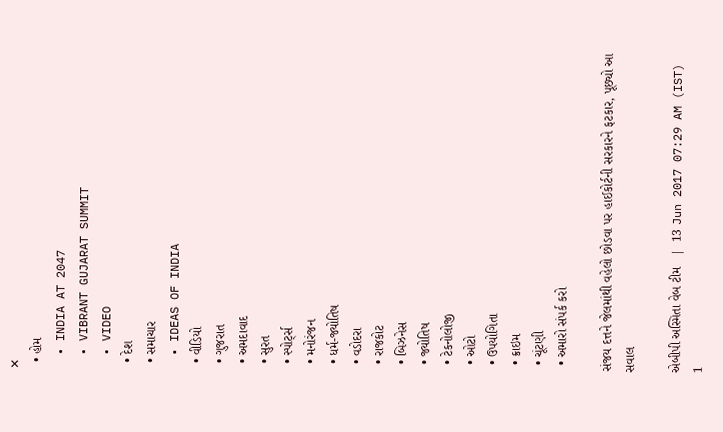✕
  • હોમ
  • INDIA AT 2047
  • VIBRANT GUJARAT SUMMIT
  • VIDEO
  • દેશ
  • સમાચાર
  • IDEAS OF INDIA
  • વીડિયો
  • ગુજરાત
  • અમદાવાદ
  • સુરત
  • સ્પોર્ટ્સ
  • મનોરંજન
  • ધર્મ-જ્યોતિષ
  • વડોદરા
  • રાજકોટ
  • બિઝનેસ
  • જ્યોતિષ
  • ટેકનોલોજી
  • ઓટો
  • ઉપયોગિતા
  • ક્રાઇમ
  • ચૂંટણી
  • અમારો સંપર્ક કરો

સંજય દત્તને જેલમાંથી વહેલો છોડવા પર હાઈકોર્ટની સરકારને ફટકાર, પૂછ્યો આ સવાલ

એબીપી અસ્મિતા વેબ ટીમ   |  13 Jun 2017 07:29 AM (IST)
1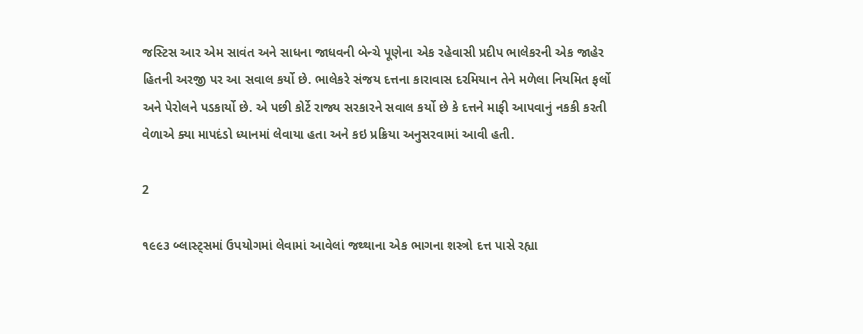જસ્ટિસ આર એમ સાવંત અને સાધના જાધવની બેન્ચે પૂણેના એક રહેવાસી પ્રદીપ ભાલેકરની એક જાહેર હિતની અરજી પર આ સવાલ કર્યો છે. ભાલેકરે સંજય દત્તના કારાવાસ દરમિયાન તેને મળેલા નિયમિત ફર્લો અને પેરોલને પડકાર્યો છે. એ પછી કોર્ટે રાજ્ય સરકારને સવાલ કર્યો છે કે દત્તને માફી આપવાનું નકકી કરતી વેળાએ ક્યા માપદંડો ધ્યાનમાં લેવાયા હતા અને કઇ પ્રક્રિયા અનુસરવામાં આવી હતી.

2

૧૯૯૩ બ્લાસ્ટ્સમાં ઉપયોગમાં લેવામાં આવેલાં જથ્થાના એક ભાગના શસ્ત્રો દત્ત પાસે રહ્યા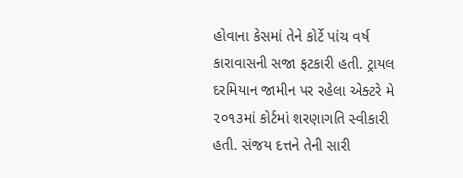હોવાના કેસમાં તેને કોર્ટે પાંચ વર્ષ કારાવાસની સજા ફટકારી હતી. ટ્રાયલ દરમિયાન જામીન પર રહેલા એક્ટરે મે ૨૦૧૩માં કોર્ટમાં શરણાગતિ સ્વીકારી હતી. સંજય દત્તને તેની સારી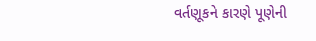વર્તણૂકને કારણે પૂણેની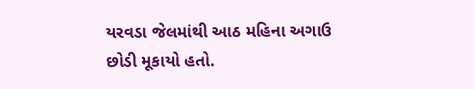યરવડા જેલમાંથી આઠ મહિના અગાઉ છોડી મૂકાયો હતો.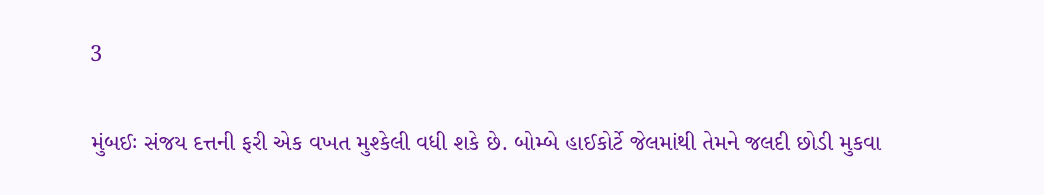3

મુંબઈઃ સંજય દત્તની ફરી એક વખત મુશ્કેલી વધી શકે છે. બોમ્બે હાઈકોર્ટે જેલમાંથી તેમને જલદી છોડી મુકવા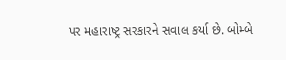પર મહારાષ્ટ્ર સરકારને સવાલ કર્યા છે. બોમ્બે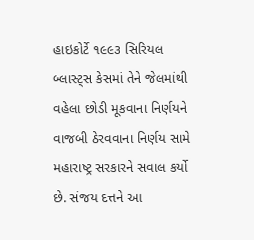હાઇકોર્ટે ૧૯૯૩ સિરિયલ બ્લાસ્ટ્સ કેસમાં તેને જેલમાંથી વહેલા છોડી મૂકવાના નિર્ણયને વાજબી ઠેરવવાના નિર્ણય સામે મહારાષ્ટ્ર સરકારને સવાલ કર્યો છે. સંજય દત્તને આ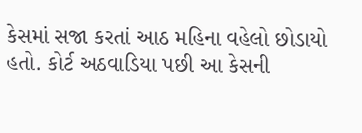કેસમાં સજા કરતાં આઠ મહિના વહેલો છોડાયો હતો. કોર્ટ અઠવાડિયા પછી આ કેસની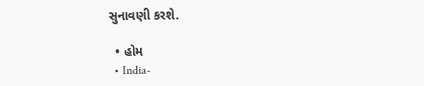સુના‌વણી કરશે.

  • હોમ
  • India-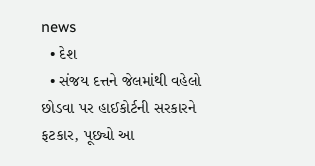news
  • દેશ
  • સંજય દત્તને જેલમાંથી વહેલો છોડવા પર હાઈકોર્ટની સરકારને ફટકાર, પૂછ્યો આ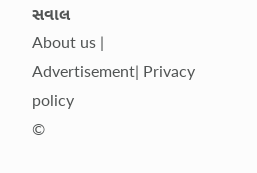સવાલ
About us | Advertisement| Privacy policy
©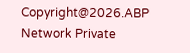Copyright@2026.ABP Network Private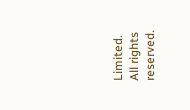Limited. All rights reserved.